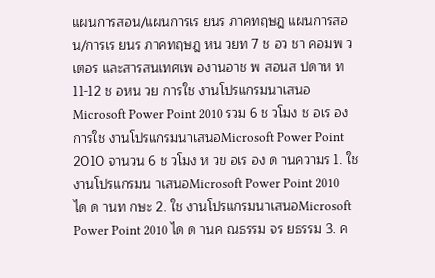แผนการสอน/แผนการเร ยนร ภาคทฤษฎ แผนการสอน/การเร ยนร ภาคทฤษฎ หน วยท 7 ช อว ชา คอมพ วเตอร และสารสนเทศเพ องานอาช พ สอนส ปดาห ท 11-12 ช อหน วย การใช งานโปรแกรมนาเสนอMicrosoft Power Point 2010 รวม 6 ช วโมง ช อเร อง การใช งานโปรแกรมนาเสนอMicrosoft Power Point 2010 จานวน 6 ช วโมง ห วข อเร อง ด านความร 1. ใช งานโปรแกรมน าเสนอMicrosoft Power Point 2010 ได ด านท กษะ 2. ใช งานโปรแกรมนาเสนอMicrosoft Power Point 2010 ได ด านค ณธรรม จร ยธรรม 3. ค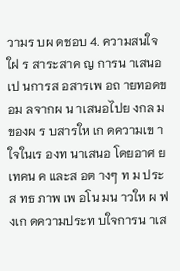วามร บผ ดชอบ 4. ความสนใจใฝ ร สาระสาค ญ การน าเสนอ เป นการส อสารเพ อถ ายทอดข อม ลจากผ น าเสนอไปย งกล มของผ ร บสารให เก ดความเข าใจในเร องท นาเสนอ โดยอาศ ยเทคน ค และส อต างๆ ท ม ประส ทธ ภาพ เพ อโน มน าวให ผ ฟ งเก ดความประท บใจการน าเส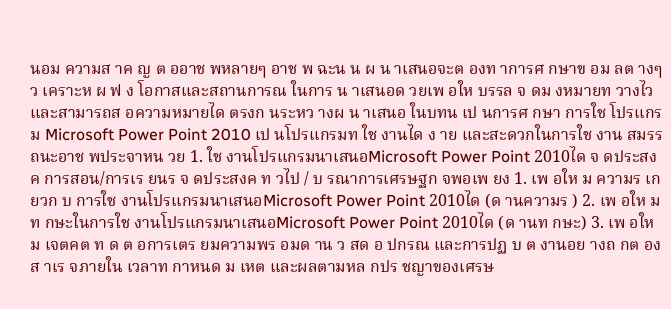นอม ความส าค ญ ต ออาช พหลายๆ อาช พ ฉะน น ผ น าเสนอจะต องท าการศ กษาข อม ลต างๆ ว เคราะห ผ ฟ ง โอกาสและสถานการณ ในการ น าเสนอด วยเพ อให บรรล จ ดม งหมายท วางไว และสามารถส อความหมายได ตรงก นระหว างผ น าเสนอ ในบทน เป นการศ กษา การใช โปรแกรม Microsoft Power Point 2010 เป นโปรแกรมท ใช งานได ง าย และสะดวกในการใช งาน สมรรถนะอาช พประจาหน วย 1. ใช งานโปรแกรมนาเสนอMicrosoft Power Point 2010ได จ ดประสงค การสอน/การเร ยนร จ ดประสงค ท วไป / บ รณาการเศรษฐก จพอเพ ยง 1. เพ อให ม ความร เก ยวก บ การใช งานโปรแกรมนาเสนอMicrosoft Power Point 2010ได (ด านความร ) 2. เพ อให ม ท กษะในการใช งานโปรแกรมนาเสนอMicrosoft Power Point 2010ได (ด านท กษะ) 3. เพ อให ม เจตคต ท ด ต อการเตร ยมความพร อมด าน ว สด อ ปกรณ และการปฏ บ ต งานอย างถ กต อง ส าเร จภายใน เวลาท กาหนด ม เหต และผลตามหล กปร ชญาของเศรษ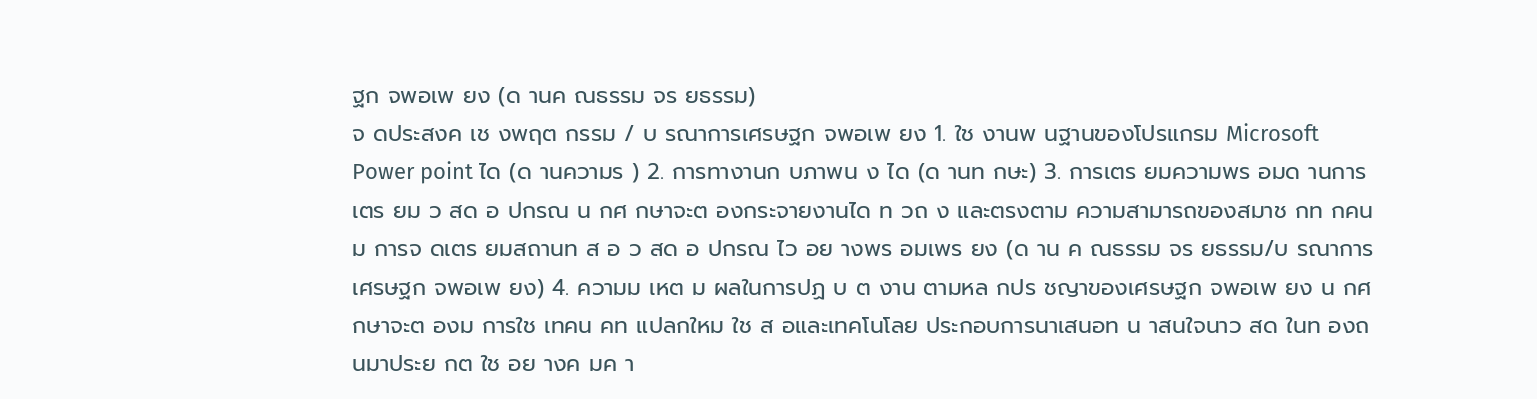ฐก จพอเพ ยง (ด านค ณธรรม จร ยธรรม)
จ ดประสงค เช งพฤต กรรม / บ รณาการเศรษฐก จพอเพ ยง 1. ใช งานพ นฐานของโปรแกรม Microsoft Power point ได (ด านความร ) 2. การทางานก บภาพน ง ได (ด านท กษะ) 3. การเตร ยมความพร อมด านการเตร ยม ว สด อ ปกรณ น กศ กษาจะต องกระจายงานได ท วถ ง และตรงตาม ความสามารถของสมาช กท กคน ม การจ ดเตร ยมสถานท ส อ ว สด อ ปกรณ ไว อย างพร อมเพร ยง (ด าน ค ณธรรม จร ยธรรม/บ รณาการเศรษฐก จพอเพ ยง) 4. ความม เหต ม ผลในการปฏ บ ต งาน ตามหล กปร ชญาของเศรษฐก จพอเพ ยง น กศ กษาจะต องม การใช เทคน คท แปลกใหม ใช ส อและเทคโนโลย ประกอบการนาเสนอท น าสนใจนาว สด ในท องถ นมาประย กต ใช อย างค มค า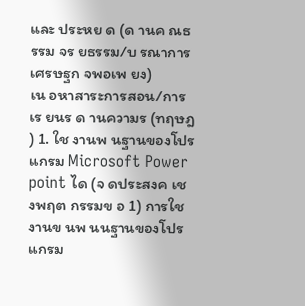และ ประหย ด (ด านค ณธรรม จร ยธรรม/บ รณาการเศรษฐก จพอเพ ยง)
เน อหาสาระการสอน/การเร ยนร ด านความร (ทฤษฎ ) 1. ใช งานพ นฐานของโปรแกรม Microsoft Power point ได (จ ดประสงค เช งพฤต กรรมข อ 1) การใช งานข นพ นนฐานของโปรแกรม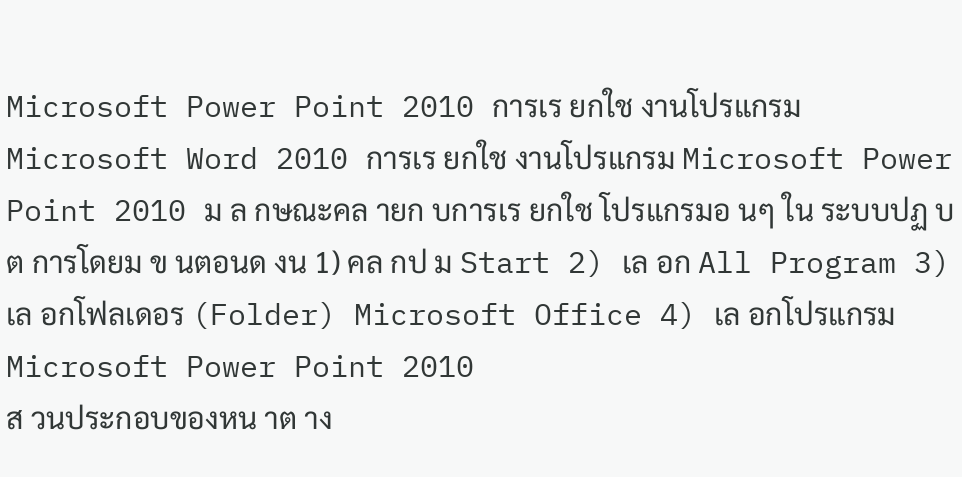Microsoft Power Point 2010 การเร ยกใช งานโปรแกรม Microsoft Word 2010 การเร ยกใช งานโปรแกรม Microsoft Power Point 2010 ม ล กษณะคล ายก บการเร ยกใช โปรแกรมอ นๆ ใน ระบบปฏ บ ต การโดยม ข นตอนด งน 1) คล กป ม Start 2) เล อก All Program 3) เล อกโฟลเดอร (Folder) Microsoft Office 4) เล อกโปรแกรม Microsoft Power Point 2010
ส วนประกอบของหน าต าง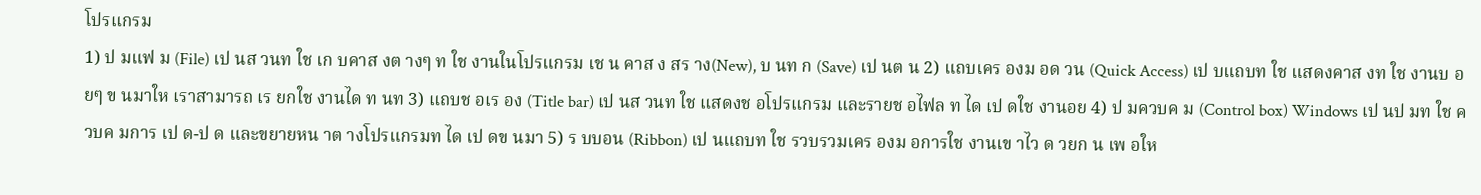โปรแกรม
1) ป มแฟ ม (File) เป นส วนท ใช เก บคาส งต างๆ ท ใช งานในโปรแกรม เช น คาส ง สร าง(New), บ นท ก (Save) เป นต น 2) แถบเคร องม อด วน (Quick Access) เป บแถบท ใช แสดงคาส งท ใช งานบ อยๆ ข นมาให เราสามารถ เร ยกใช งานได ท นท 3) แถบช อเร อง (Title bar) เป นส วนท ใช แสดงช อโปรแกรม และรายช อไฟล ท ได เป ดใช งานอย 4) ป มควบค ม (Control box) Windows เป นป มท ใช ควบค มการ เป ด-ป ด และขยายหน าต างโปรแกรมท ได เป ดข นมา 5) ร บบอน (Ribbon) เป นแถบท ใช รวบรวมเคร องม อการใช งานเข าไว ด วยก น เพ อให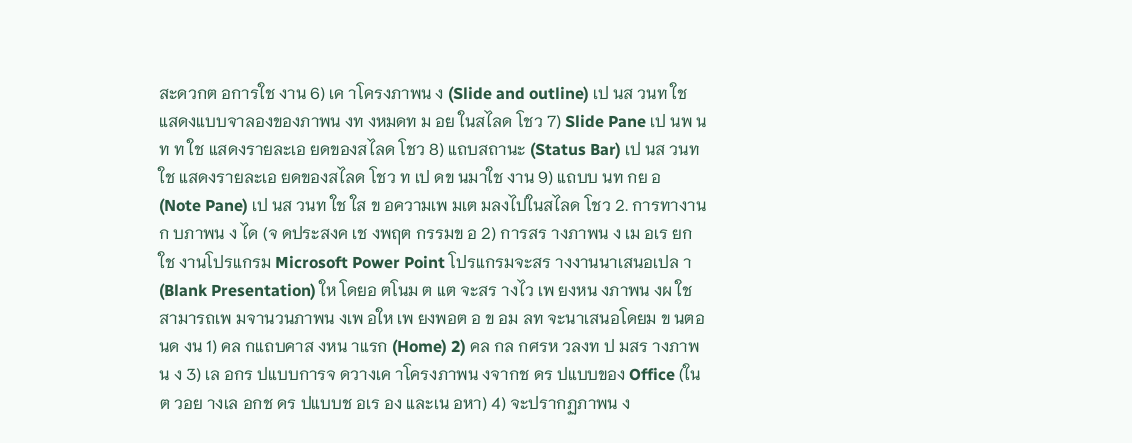สะดวกต อการใช งาน 6) เค าโครงภาพน ง (Slide and outline) เป นส วนท ใช แสดงแบบจาลองของภาพน งท งหมดท ม อย ในสไลด โชว 7) Slide Pane เป นพ นท ท ใช แสดงรายละเอ ยดของสไลด โชว 8) แถบสถานะ (Status Bar) เป นส วนท ใช แสดงรายละเอ ยดของสไลด โชว ท เป ดข นมาใช งาน 9) แถบบ นท กย อ (Note Pane) เป นส วนท ใช ใส ข อความเพ มเต มลงไปในสไลด โชว 2. การทางานก บภาพน ง ได (จ ดประสงค เช งพฤต กรรมข อ 2) การสร างภาพน ง เม อเร ยกใช งานโปรแกรม Microsoft Power Point โปรแกรมจะสร างงานนาเสนอเปล า (Blank Presentation) ให โดยอ ตโนม ต แต จะสร างไว เพ ยงหน งภาพน งผ ใช สามารถเพ มจานวนภาพน งเพ อให เพ ยงพอต อ ข อม ลท จะนาเสนอโดยม ข นตอนด งน 1) คล กแถบคาส งหน าแรก (Home) 2) คล กล กศรห วลงท ป มสร างภาพน ง 3) เล อกร ปแบบการจ ดวางเค าโครงภาพน งจากช ดร ปแบบของ Office (ในต วอย างเล อกช ดร ปแบบช อเร อง และเน อหา) 4) จะปรากฏภาพน ง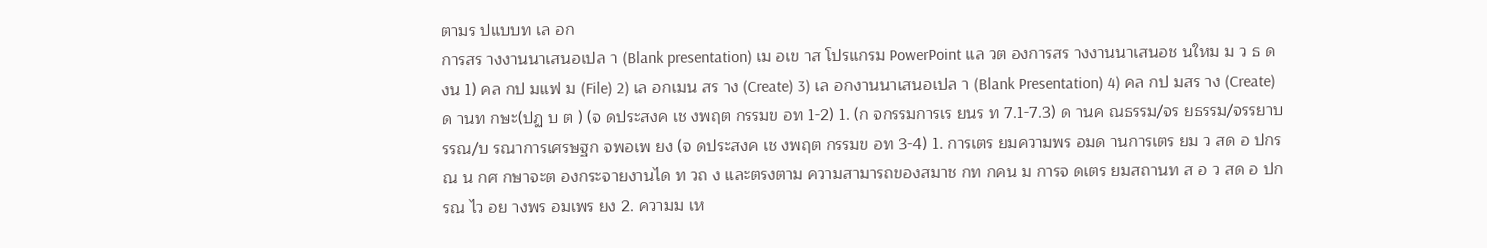ตามร ปแบบท เล อก
การสร างงานนาเสนอเปล า (Blank presentation) เม อเข าส โปรแกรม PowerPoint แล วต องการสร างงานนาเสนอช นใหม ม ว ธ ด งน 1) คล กป มแฟ ม (File) 2) เล อกเมน สร าง (Create) 3) เล อกงานนาเสนอเปล า (Blank Presentation) 4) คล กป มสร าง (Create) ด านท กษะ(ปฏ บ ต ) (จ ดประสงค เช งพฤต กรรมข อท 1-2) 1. (ก จกรรมการเร ยนร ท 7.1-7.3) ด านค ณธรรม/จร ยธรรม/จรรยาบรรณ/บ รณาการเศรษฐก จพอเพ ยง (จ ดประสงค เช งพฤต กรรมข อท 3-4) 1. การเตร ยมความพร อมด านการเตร ยม ว สด อ ปกรณ น กศ กษาจะต องกระจายงานได ท วถ ง และตรงตาม ความสามารถของสมาช กท กคน ม การจ ดเตร ยมสถานท ส อ ว สด อ ปกรณ ไว อย างพร อมเพร ยง 2. ความม เห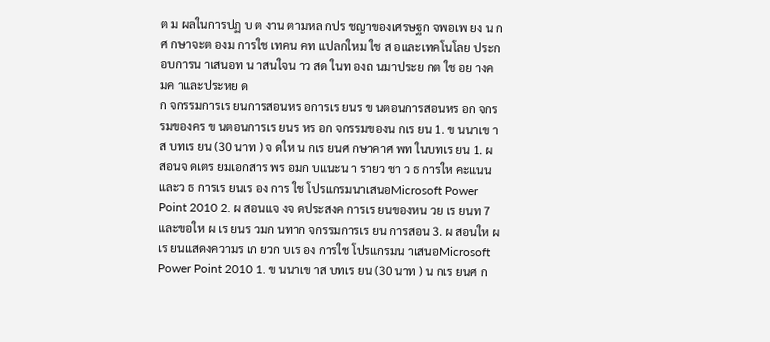ต ม ผลในการปฏ บ ต งาน ตามหล กปร ชญาของเศรษฐก จพอเพ ยง น กศ กษาจะต องม การใช เทคน คท แปลกใหม ใช ส อและเทคโนโลย ประกอบการน าเสนอท น าสนใจน าว สด ในท องถ นมาประย กต ใช อย างค มค าและประหย ด
ก จกรรมการเร ยนการสอนหร อการเร ยนร ข นตอนการสอนหร อก จกรรมของคร ข นตอนการเร ยนร หร อก จกรรมของน กเร ยน 1. ข นนาเข าส บทเร ยน (30 นาท ) จ ดให น กเร ยนศ กษาคาศ พท ในบทเร ยน 1. ผ สอนจ ดเตร ยมเอกสาร พร อมก บแนะน า รายว ชา ว ธ การให คะแนนและว ธ การเร ยนเร อง การ ใช โปรแกรมนาเสนอMicrosoft Power Point 2010 2. ผ สอนแจ งจ ดประสงค การเร ยนของหน วย เร ยนท 7 และขอให ผ เร ยนร วมก นทาก จกรรมการเร ยน การสอน 3. ผ สอนให ผ เร ยนแสดงความร เก ยวก บเร อง การใช โปรแกรมน าเสนอMicrosoft Power Point 2010 1. ข นนาเข าส บทเร ยน (30 นาท ) น กเร ยนศ ก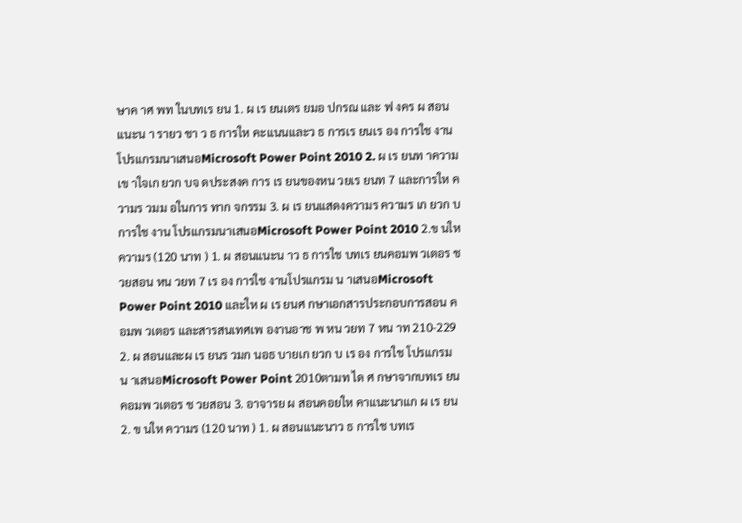ษาค าศ พท ในบทเร ยน 1. ผ เร ยนเตร ยมอ ปกรณ และ ฟ งคร ผ สอนแนะน า รายว ชา ว ธ การให คะแนนและว ธ การเร ยนเร อง การใช งานโปรแกรมนาเสนอMicrosoft Power Point 2010 2. ผ เร ยนท าความเข าใจเก ยวก บจ ดประสงค การ เร ยนของหน วยเร ยนท 7 และการให ความร วมม อในการ ทาก จกรรม 3. ผ เร ยนแสดงความร ความร เก ยวก บการใช งาน โปรแกรมนาเสนอMicrosoft Power Point 2010 2.ข นให ความร (120 นาท ) 1. ผ สอนแนะน าว ธ การใช บทเร ยนคอมพ วเตอร ช วยสอน หน วยท 7 เร อง การใช งานโปรแกรม น าเสนอMicrosoft Power Point 2010 และให ผ เร ยนศ กษาเอกสารประกอบการสอน คอมพ วเตอร และสารสนเทศเพ องานอาช พ หน วยท 7 หน าท 210-229 2. ผ สอนและผ เร ยนร วมก นอธ บายเก ยวก บ เร อง การใช โปรแกรมน าเสนอMicrosoft Power Point 2010ตามท ได ศ กษาจากบทเร ยนคอมพ วเตอร ช วยสอน 3. อาจารย ผ สอนคอยให คาแนะนาแก ผ เร ยน 2. ข นให ความร (120 นาท ) 1. ผ สอนแนะนาว ธ การใช บทเร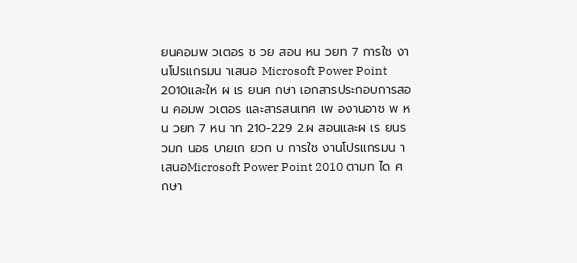ยนคอมพ วเตอร ช วย สอน หน วยท 7 การใช งานโปรแกรมน าเสนอ Microsoft Power Point 2010และให ผ เร ยนศ กษา เอกสารประกอบการสอน คอมพ วเตอร และสารสนเทศ เพ องานอาช พ หน วยท 7 หน าท 210-229 2.ผ สอนและผ เร ยนร วมก นอธ บายเก ยวก บ การใช งานโปรแกรมน าเสนอMicrosoft Power Point 2010 ตามท ได ศ กษา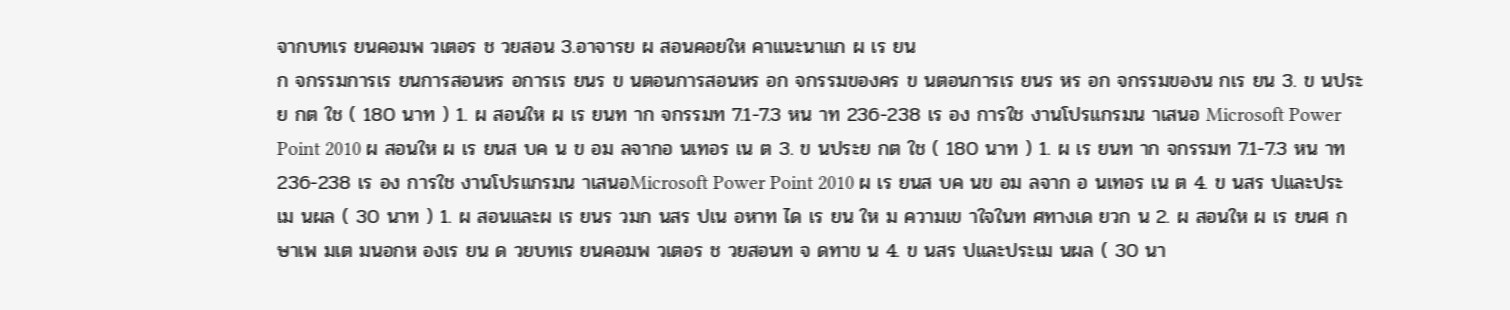จากบทเร ยนคอมพ วเตอร ช วยสอน 3.อาจารย ผ สอนคอยให คาแนะนาแก ผ เร ยน
ก จกรรมการเร ยนการสอนหร อการเร ยนร ข นตอนการสอนหร อก จกรรมของคร ข นตอนการเร ยนร หร อก จกรรมของน กเร ยน 3. ข นประย กต ใช ( 180 นาท ) 1. ผ สอนให ผ เร ยนท าก จกรรมท 7.1-7.3 หน าท 236-238 เร อง การใช งานโปรแกรมน าเสนอ Microsoft Power Point 2010 ผ สอนให ผ เร ยนส บค น ข อม ลจากอ นเทอร เน ต 3. ข นประย กต ใช ( 180 นาท ) 1. ผ เร ยนท าก จกรรมท 7.1-7.3 หน าท 236-238 เร อง การใช งานโปรแกรมน าเสนอMicrosoft Power Point 2010 ผ เร ยนส บค นข อม ลจาก อ นเทอร เน ต 4. ข นสร ปและประเม นผล ( 30 นาท ) 1. ผ สอนและผ เร ยนร วมก นสร ปเน อหาท ได เร ยน ให ม ความเข าใจในท ศทางเด ยวก น 2. ผ สอนให ผ เร ยนศ กษาเพ มเต มนอกห องเร ยน ด วยบทเร ยนคอมพ วเตอร ช วยสอนท จ ดทาข น 4. ข นสร ปและประเม นผล ( 30 นา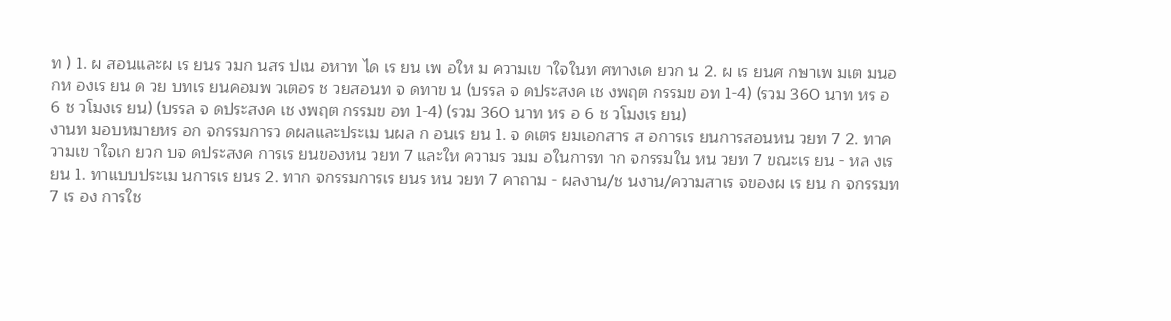ท ) 1. ผ สอนและผ เร ยนร วมก นสร ปเน อหาท ได เร ยน เพ อให ม ความเข าใจในท ศทางเด ยวก น 2. ผ เร ยนศ กษาเพ มเต มนอกห องเร ยน ด วย บทเร ยนคอมพ วเตอร ช วยสอนท จ ดทาข น (บรรล จ ดประสงค เช งพฤต กรรมข อท 1-4) (รวม 360 นาท หร อ 6 ช วโมงเร ยน) (บรรล จ ดประสงค เช งพฤต กรรมข อท 1-4) (รวม 360 นาท หร อ 6 ช วโมงเร ยน)
งานท มอบหมายหร อก จกรรมการว ดผลและประเม นผล ก อนเร ยน 1. จ ดเตร ยมเอกสาร ส อการเร ยนการสอนหน วยท 7 2. ทาความเข าใจเก ยวก บจ ดประสงค การเร ยนของหน วยท 7 และให ความร วมม อในการท าก จกรรมใน หน วยท 7 ขณะเร ยน - หล งเร ยน 1. ทาแบบประเม นการเร ยนร 2. ทาก จกรรมการเร ยนร หน วยท 7 คาถาม - ผลงาน/ช นงาน/ความสาเร จของผ เร ยน ก จกรรมท 7 เร อง การใช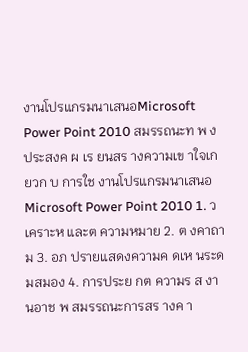งานโปรแกรมนาเสนอMicrosoft Power Point 2010 สมรรถนะท พ งประสงค ผ เร ยนสร างความเข าใจเก ยวก บ การใช งานโปรแกรมนาเสนอMicrosoft Power Point 2010 1. ว เคราะห และต ความหมาย 2. ต งคาถาม 3. อภ ปรายแสดงความค ดเห นระดมสมอง 4. การประย กต ความร ส งานอาช พ สมรรถนะการสร างค า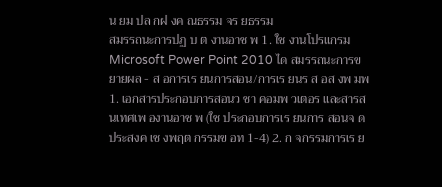น ยม ปล กฝ งค ณธรรม จร ยธรรม
สมรรถนะการปฏ บ ต งานอาช พ 1. ใช งานโปรแกรม Microsoft Power Point 2010 ได สมรรถนะการขยายผล - ส อการเร ยนการสอน/การเร ยนร ส อส งพ มพ 1. เอกสารประกอบการสอนว ชา คอมพ วเตอร และสารสนเทศเพ องานอาช พ (ใช ประกอบการเร ยนการ สอนจ ดประสงค เช งพฤต กรรมข อท 1-4) 2. ก จกรรมการเร ย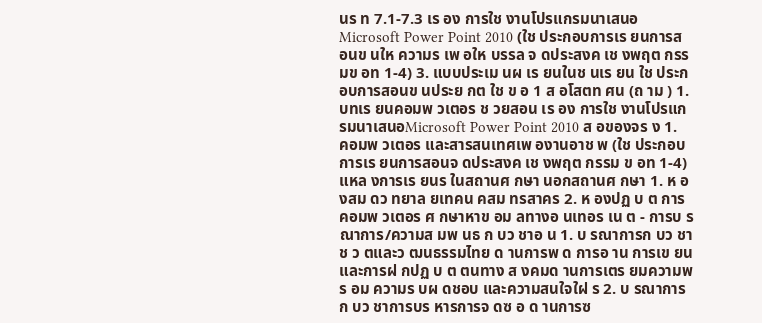นร ท 7.1-7.3 เร อง การใช งานโปรแกรมนาเสนอMicrosoft Power Point 2010 (ใช ประกอบการเร ยนการสอนข นให ความร เพ อให บรรล จ ดประสงค เช งพฤต กรรมข อท 1-4) 3. แบบประเม นผ เร ยนในช นเร ยน ใช ประกอบการสอนข นประย กต ใช ข อ 1 ส อโสตท ศน (ถ าม ) 1. บทเร ยนคอมพ วเตอร ช วยสอน เร อง การใช งานโปรแกรมนาเสนอMicrosoft Power Point 2010 ส อของจร ง 1. คอมพ วเตอร และสารสนเทศเพ องานอาช พ (ใช ประกอบการเร ยนการสอนจ ดประสงค เช งพฤต กรรม ข อท 1-4)
แหล งการเร ยนร ในสถานศ กษา นอกสถานศ กษา 1. ห องสม ดว ทยาล ยเทคน คสม ทรสาคร 2. ห องปฏ บ ต การคอมพ วเตอร ศ กษาหาข อม ลทางอ นเทอร เน ต - การบ รณาการ/ความส มพ นธ ก บว ชาอ น 1. บ รณาการก บว ชาช ว ตและว ฒนธรรมไทย ด านการพ ด การอ าน การเข ยน และการฝ กปฏ บ ต ตนทาง ส งคมด านการเตร ยมความพร อม ความร บผ ดชอบ และความสนใจใฝ ร 2. บ รณาการก บว ชาการบร หารการจ ดซ อ ด านการซ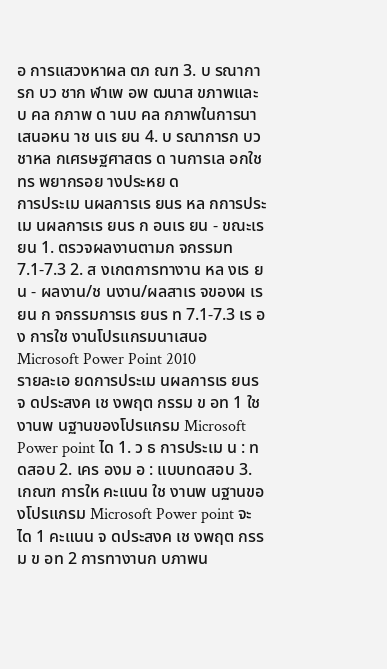อ การแสวงหาผล ตภ ณฑ 3. บ รณาการก บว ชาก ฬาเพ อพ ฒนาส ขภาพและบ คล กภาพ ด านบ คล กภาพในการนาเสนอหน าช นเร ยน 4. บ รณาการก บว ชาหล กเศรษฐศาสตร ด านการเล อกใช ทร พยากรอย างประหย ด
การประเม นผลการเร ยนร หล กการประเม นผลการเร ยนร ก อนเร ยน - ขณะเร ยน 1. ตรวจผลงานตามก จกรรมท 7.1-7.3 2. ส งเกตการทางาน หล งเร ยน - ผลงาน/ช นงาน/ผลสาเร จของผ เร ยน ก จกรรมการเร ยนร ท 7.1-7.3 เร อง การใช งานโปรแกรมนาเสนอMicrosoft Power Point 2010
รายละเอ ยดการประเม นผลการเร ยนร จ ดประสงค เช งพฤต กรรม ข อท 1 ใช งานพ นฐานของโปรแกรม Microsoft Power point ได 1. ว ธ การประเม น : ทดสอบ 2. เคร องม อ : แบบทดสอบ 3. เกณฑ การให คะแนน ใช งานพ นฐานของโปรแกรม Microsoft Power point จะได 1 คะแนน จ ดประสงค เช งพฤต กรรม ข อท 2 การทางานก บภาพน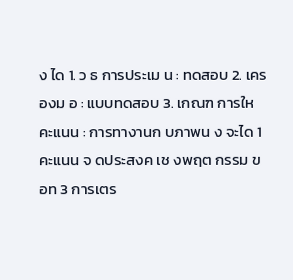ง ได 1. ว ธ การประเม น : ทดสอบ 2. เคร องม อ : แบบทดสอบ 3. เกณฑ การให คะแนน : การทางานก บภาพน ง จะได 1 คะแนน จ ดประสงค เช งพฤต กรรม ข อท 3 การเตร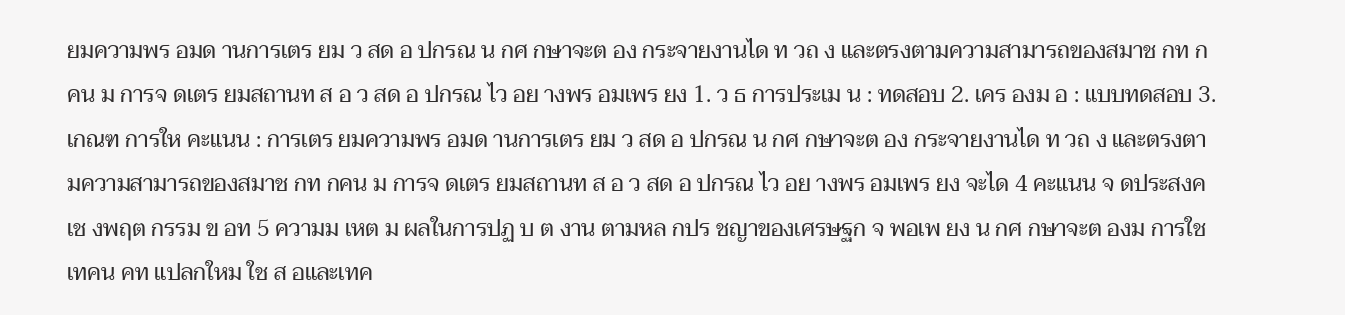ยมความพร อมด านการเตร ยม ว สด อ ปกรณ น กศ กษาจะต อง กระจายงานได ท วถ ง และตรงตามความสามารถของสมาช กท กคน ม การจ ดเตร ยมสถานท ส อ ว สด อ ปกรณ ไว อย างพร อมเพร ยง 1. ว ธ การประเม น : ทดสอบ 2. เคร องม อ : แบบทดสอบ 3. เกณฑ การให คะแนน : การเตร ยมความพร อมด านการเตร ยม ว สด อ ปกรณ น กศ กษาจะต อง กระจายงานได ท วถ ง และตรงตามความสามารถของสมาช กท กคน ม การจ ดเตร ยมสถานท ส อ ว สด อ ปกรณ ไว อย างพร อมเพร ยง จะได 4 คะแนน จ ดประสงค เช งพฤต กรรม ข อท 5 ความม เหต ม ผลในการปฏ บ ต งาน ตามหล กปร ชญาของเศรษฐก จ พอเพ ยง น กศ กษาจะต องม การใช เทคน คท แปลกใหม ใช ส อและเทค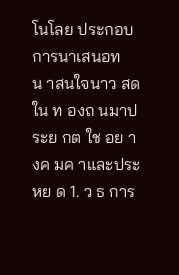โนโลย ประกอบการนาเสนอท น าสนใจนาว สด ใน ท องถ นมาประย กต ใช อย างค มค าและประหย ด 1. ว ธ การ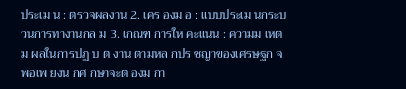ประเม น : ตรวจผลงาน 2. เคร องม อ : แบบประเม นกระบวนการทางานกล ม 3. เกณฑ การให คะแนน : ความม เหต ม ผลในการปฏ บ ต งาน ตามหล กปร ชญาของเศรษฐก จ พอเพ ยงน กศ กษาจะต องม กา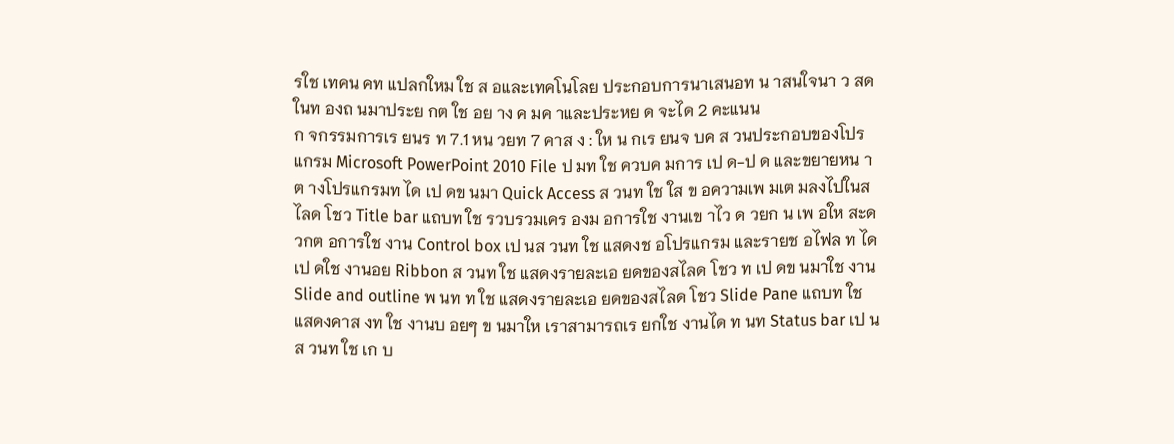รใช เทคน คท แปลกใหม ใช ส อและเทคโนโลย ประกอบการนาเสนอท น าสนใจนา ว สด ในท องถ นมาประย กต ใช อย าง ค มค าและประหย ด จะได 2 คะแนน
ก จกรรมการเร ยนร ท 7.1 หน วยท 7 คาส ง : ให น กเร ยนจ บค ส วนประกอบของโปรแกรม Microsoft PowerPoint 2010 File ป มท ใช ควบค มการ เป ด-ป ด และขยายหน าต างโปรแกรมท ได เป ดข นมา Quick Access ส วนท ใช ใส ข อความเพ มเต มลงไปในสไลด โชว Title bar แถบท ใช รวบรวมเคร องม อการใช งานเข าไว ด วยก น เพ อให สะดวกต อการใช งาน Control box เป นส วนท ใช แสดงช อโปรแกรม และรายช อไฟล ท ได เป ดใช งานอย Ribbon ส วนท ใช แสดงรายละเอ ยดของสไลด โชว ท เป ดข นมาใช งาน Slide and outline พ นท ท ใช แสดงรายละเอ ยดของสไลด โชว Slide Pane แถบท ใช แสดงคาส งท ใช งานบ อยๆ ข นมาให เราสามารถเร ยกใช งานได ท นท Status bar เป นส วนท ใช เก บ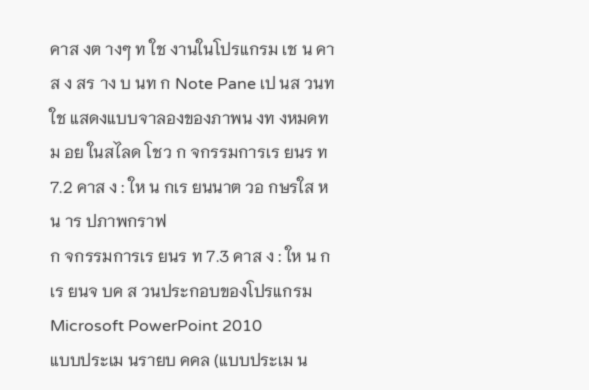คาส งต างๆ ท ใช งานในโปรแกรม เช น คาส ง สร าง บ นท ก Note Pane เป นส วนท ใช แสดงแบบจาลองของภาพน งท งหมดท ม อย ในสไลด โชว ก จกรรมการเร ยนร ท 7.2 คาส ง : ให น กเร ยนนาต วอ กษรใส หน าร ปภาพกราฟ
ก จกรรมการเร ยนร ท 7.3 คาส ง : ให น กเร ยนจ บค ส วนประกอบของโปรแกรม Microsoft PowerPoint 2010
แบบประเม นรายบ คคล (แบบประเม น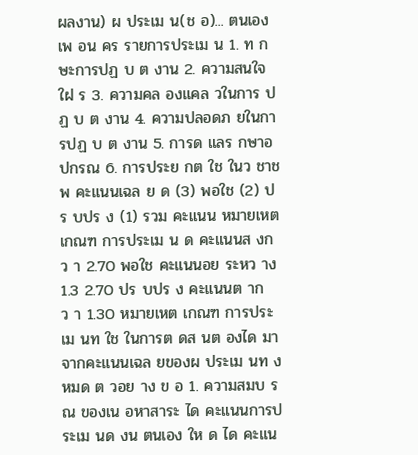ผลงาน) ผ ประเม น(ช อ)... ตนเอง เพ อน คร รายการประเม น 1. ท กษะการปฏ บ ต งาน 2. ความสนใจใฝ ร 3. ความคล องแคล วในการ ปฏ บ ต งาน 4. ความปลอดภ ยในการปฏ บ ต งาน 5. การด แลร กษาอ ปกรณ 6. การประย กต ใช ในว ชาช พ คะแนนเฉล ย ด (3) พอใช (2) ปร บปร ง (1) รวม คะแนน หมายเหต เกณฑ การประเม น ด คะแนนส งกว า 2.70 พอใช คะแนนอย ระหว าง 1.3 2.70 ปร บปร ง คะแนนต ากว า 1.30 หมายเหต เกณฑ การประเม นท ใช ในการต ดส นต องได มาจากคะแนนเฉล ยของผ ประเม นท งหมด ต วอย าง ข อ 1. ความสมบ รณ ของเน อหาสาระ ได คะแนนการประเม นด งน ตนเอง ให ด ได คะแน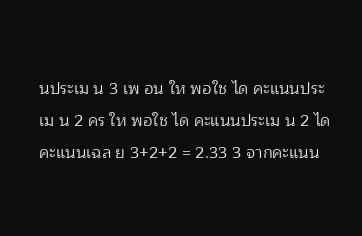นประเม น 3 เพ อน ให พอใช ได คะแนนประเม น 2 คร ให พอใช ได คะแนนประเม น 2 ได คะแนนเฉล ย 3+2+2 = 2.33 3 จากคะแนน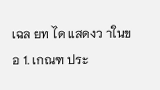เฉล ยท ได แสดงว าในข อ 1. เกณฑ ประ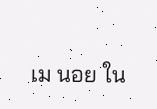เม นอย ใน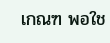เกณฑ พอใช